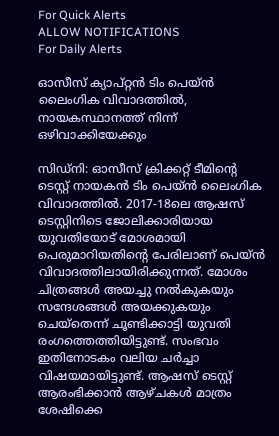For Quick Alerts
ALLOW NOTIFICATIONS
For Daily Alerts

ഓസീസ് ക്യാപ്റ്റന്‍ ടിം പെയ്ന്‍ ലൈംഗിക വിവാദത്തില്‍, നായകസ്ഥാനത്ത് നിന്ന് ഒഴിവാക്കിയേക്കും

സിഡ്‌നി: ഓസീസ് ക്രിക്കറ്റ് ടീമിന്റെ ടെസ്റ്റ് നായകന്‍ ടിം പെയ്ന്‍ ലൈംഗിക വിവാദത്തില്‍. 2017-18ലെ ആഷസ് ടെസ്റ്റിനിടെ ജോലിക്കാരിയായ യുവതിയോട് മോശമായി പെരുമാറിയതിന്റെ പേരിലാണ് പെയ്ന്‍ വിവാദത്തിലായിരിക്കുന്നത്. മോശം ചിത്രങ്ങള്‍ അയച്ചു നല്‍കുകയും സന്ദേശങ്ങള്‍ അയക്കുകയും ചെയ്‌തെന്ന് ചൂണ്ടിക്കാട്ടി യുവതി രംഗത്തെത്തിയിട്ടുണ്ട്. സംഭവം ഇതിനോടകം വലിയ ചര്‍ച്ചാ വിഷയമായിട്ടുണ്ട്. ആഷസ് ടെസ്റ്റ് ആരംഭിക്കാന്‍ ആഴ്ചകള്‍ മാത്രം ശേഷിക്കെ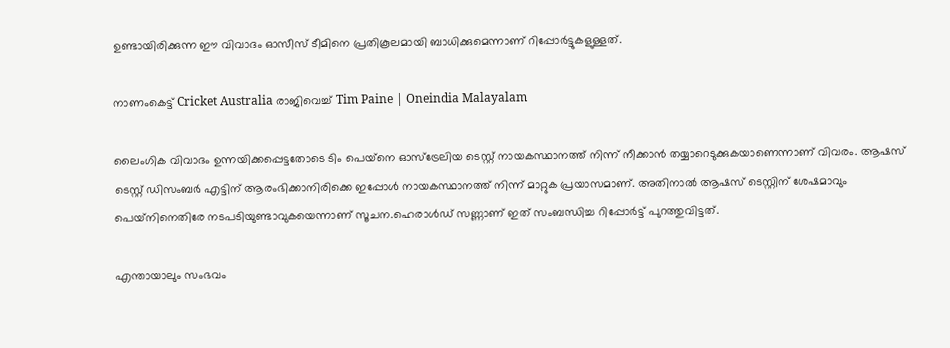ഉണ്ടായിരിക്കുന്ന ഈ വിവാദം ഓസീസ് ടീമിനെ പ്രതികൂലമായി ബാധിക്കുമെന്നാണ് റിപ്പോര്‍ട്ടുകളുള്ളത്.

നാണംകെട്ട് Cricket Australia രാജിവെച്ച് Tim Paine | Oneindia Malayalam

ലൈംഗിക വിവാദം ഉന്നയിക്കപ്പെട്ടതോടെ ടിം പെയ്‌നെ ഓസ്‌ട്രേലിയ ടെസ്റ്റ് നായകസ്ഥാനത്ത് നിന്ന് നീക്കാന്‍ തയ്യാറെടുക്കുകയാണെന്നാണ് വിവരം. ആഷസ് ടെസ്റ്റ് ഡിസംബര്‍ എട്ടിന് ആരംഭിക്കാനിരിക്കെ ഇപ്പോള്‍ നായകസ്ഥാനത്ത് നിന്ന് മാറ്റുക പ്രയാസമാണ്. അതിനാല്‍ ആഷസ് ടെസ്റ്റിന് ശേഷമാവും പെയ്‌നിനെതിരേ നടപടിയുണ്ടാവുകയെന്നാണ് സൂചന.ഹെരാള്‍ഡ് സണ്ണാണ് ഇത് സംബന്ധിച്ച റിപ്പോര്‍ട്ട് പുറത്തുവിട്ടത്.

എന്തായാലും സംഭവം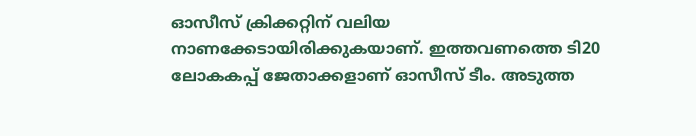ഓസീസ് ക്രിക്കറ്റിന് വലിയ നാണക്കേടായിരിക്കുകയാണ്. ഇത്തവണത്തെ ടി20 ലോകകപ്പ് ജേതാക്കളാണ് ഓസീസ് ടീം. അടുത്ത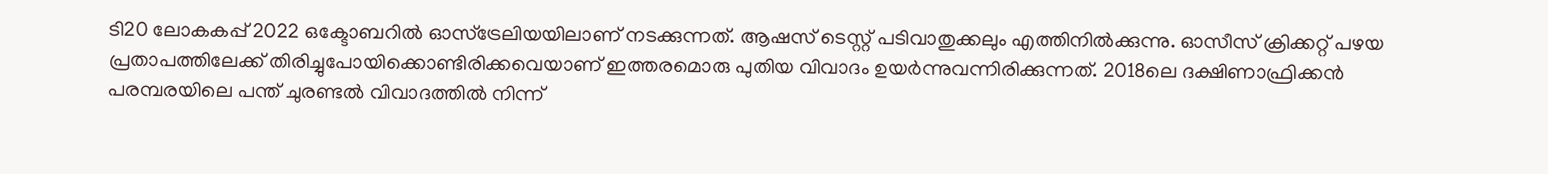ടി20 ലോകകപ്പ് 2022 ഒക്ടോബറില്‍ ഓസ്‌ട്രേലിയയിലാണ് നടക്കുന്നത്. ആഷസ് ടെസ്റ്റ് പടിവാതുക്കലും എത്തിനില്‍ക്കുന്നു. ഓസീസ് ക്രിക്കറ്റ് പഴയ പ്രതാപത്തിലേക്ക് തിരിച്ചുപോയിക്കൊണ്ടിരിക്കവെയാണ് ഇത്തരമൊരു പുതിയ വിവാദം ഉയര്‍ന്നുവന്നിരിക്കുന്നത്. 2018ലെ ദക്ഷിണാഫ്രിക്കന്‍ പരമ്പരയിലെ പന്ത് ചുരണ്ടല്‍ വിവാദത്തില്‍ നിന്ന്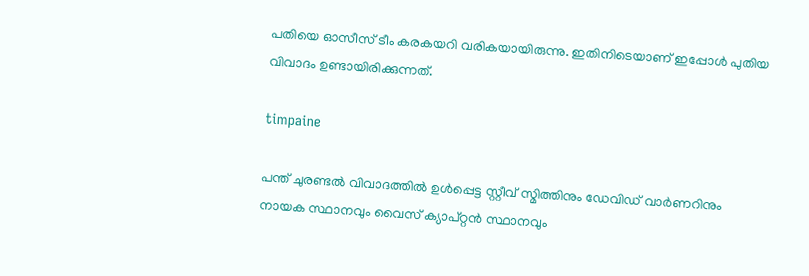പതിയെ ഓസീസ് ടീം കരകയറി വരികയായിരുന്നു. ഇതിനിടെയാണ് ഇപ്പോള്‍ പുതിയ വിവാദം ഉണ്ടായിരിക്കുന്നത്.

timpaine

പന്ത് ചുരണ്ടല്‍ വിവാദത്തില്‍ ഉള്‍പ്പെട്ട സ്റ്റീവ് സ്മിത്തിനും ഡേവിഡ് വാര്‍ണറിനും നായക സ്ഥാനവും വൈസ് ക്യാപ്റ്റന്‍ സ്ഥാനവും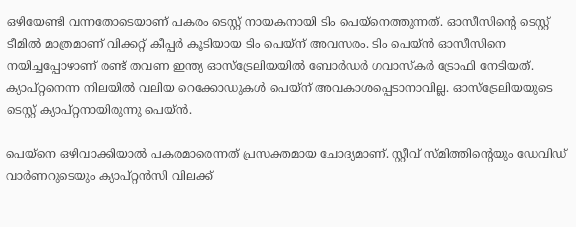ഒഴിയേണ്ടി വന്നതോടെയാണ് പകരം ടെസ്റ്റ് നായകനായി ടിം പെയ്‌നെത്തുന്നത്. ഓസീസിന്റെ ടെസ്റ്റ് ടീമില്‍ മാത്രമാണ് വിക്കറ്റ് കീപ്പര്‍ കൂടിയായ ടിം പെയ്‌ന് അവസരം. ടിം പെയ്ന്‍ ഓസീസിനെ നയിച്ചപ്പോഴാണ് രണ്ട് തവണ ഇന്ത്യ ഓസ്‌ട്രേലിയയില്‍ ബോര്‍ഡര്‍ ഗവാസ്‌കര്‍ ട്രോഫി നേടിയത്. ക്യാപ്റ്റനെന്ന നിലയില്‍ വലിയ റെക്കോഡുകള്‍ പെയ്‌ന് അവകാശപ്പെടാനാവില്ല. ഓസ്‌ട്രേലിയയുടെ ടെസ്റ്റ് ക്യാപ്റ്റനായിരുന്നു പെയ്ന്‍.

പെയ്‌നെ ഒഴിവാക്കിയാല്‍ പകരമാരെന്നത് പ്രസക്തമായ ചോദ്യമാണ്. സ്റ്റീവ് സ്മിത്തിന്റെയും ഡേവിഡ് വാര്‍ണറുടെയും ക്യാപ്റ്റന്‍സി വിലക്ക്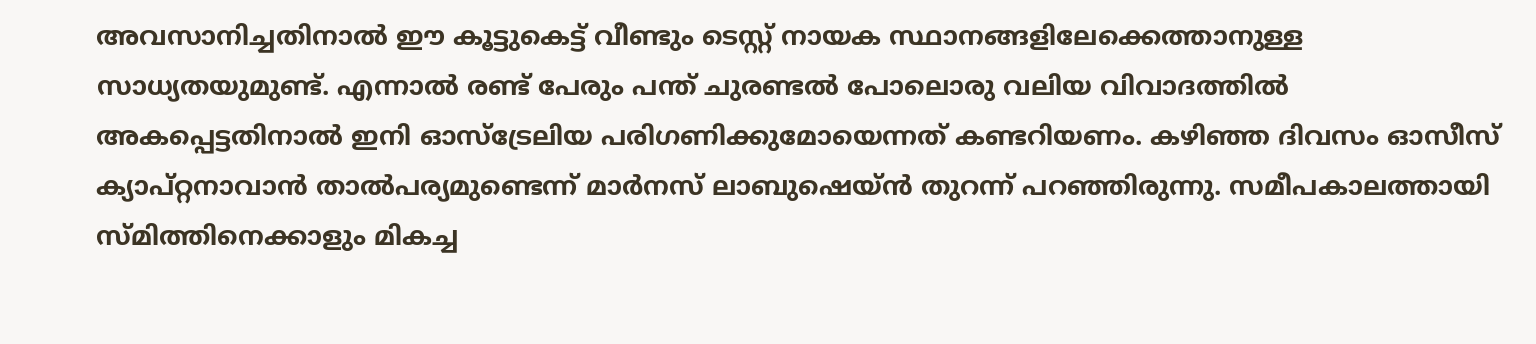അവസാനിച്ചതിനാല്‍ ഈ കൂട്ടുകെട്ട് വീണ്ടും ടെസ്റ്റ് നായക സ്ഥാനങ്ങളിലേക്കെത്താനുള്ള സാധ്യതയുമുണ്ട്. എന്നാല്‍ രണ്ട് പേരും പന്ത് ചുരണ്ടല്‍ പോലൊരു വലിയ വിവാദത്തില്‍ അകപ്പെട്ടതിനാല്‍ ഇനി ഓസ്‌ട്രേലിയ പരിഗണിക്കുമോയെന്നത് കണ്ടറിയണം. കഴിഞ്ഞ ദിവസം ഓസീസ് ക്യാപ്റ്റനാവാന്‍ താല്‍പര്യമുണ്ടെന്ന് മാര്‍നസ് ലാബുഷെയ്ന്‍ തുറന്ന് പറഞ്ഞിരുന്നു. സമീപകാലത്തായി സ്മിത്തിനെക്കാളും മികച്ച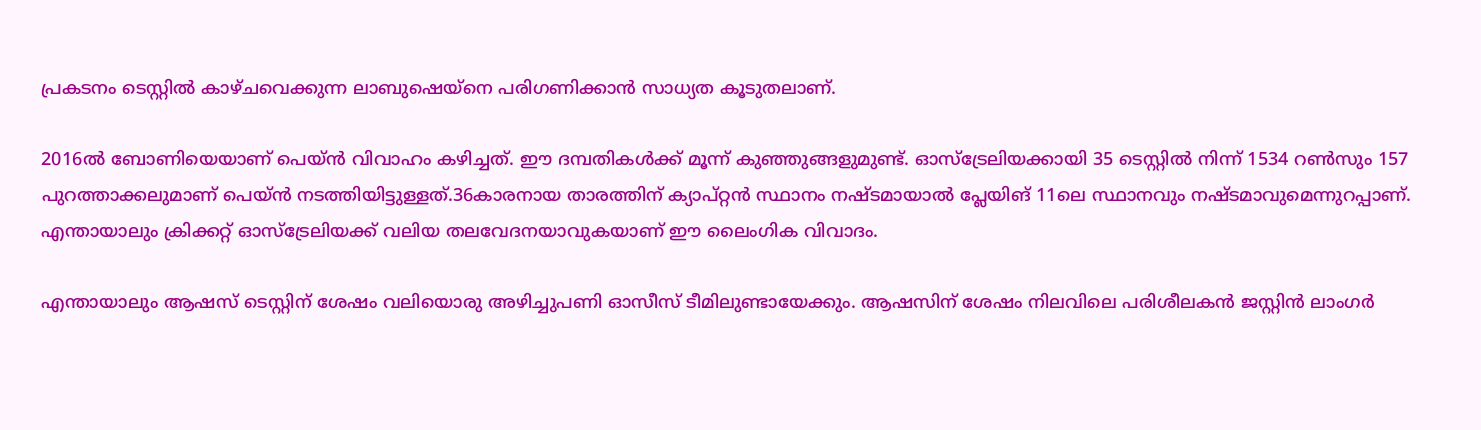പ്രകടനം ടെസ്റ്റില്‍ കാഴ്ചവെക്കുന്ന ലാബുഷെയ്‌നെ പരിഗണിക്കാന്‍ സാധ്യത കൂടുതലാണ്.

2016ല്‍ ബോണിയെയാണ് പെയ്ന്‍ വിവാഹം കഴിച്ചത്. ഈ ദമ്പതികള്‍ക്ക് മൂന്ന് കുഞ്ഞുങ്ങളുമുണ്ട്. ഓസ്‌ട്രേലിയക്കായി 35 ടെസ്റ്റില്‍ നിന്ന് 1534 റണ്‍സും 157 പുറത്താക്കലുമാണ് പെയ്ന്‍ നടത്തിയിട്ടുള്ളത്.36കാരനായ താരത്തിന് ക്യാപ്റ്റന്‍ സ്ഥാനം നഷ്ടമായാല്‍ പ്ലേയിങ് 11ലെ സ്ഥാനവും നഷ്ടമാവുമെന്നുറപ്പാണ്. എന്തായാലും ക്രിക്കറ്റ് ഓസ്‌ട്രേലിയക്ക് വലിയ തലവേദനയാവുകയാണ് ഈ ലൈംഗിക വിവാദം.

എന്തായാലും ആഷസ് ടെസ്റ്റിന് ശേഷം വലിയൊരു അഴിച്ചുപണി ഓസീസ് ടീമിലുണ്ടായേക്കും. ആഷസിന് ശേഷം നിലവിലെ പരിശീലകന്‍ ജസ്റ്റിന്‍ ലാംഗര്‍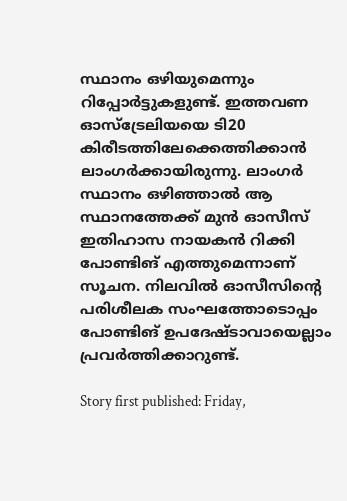സ്ഥാനം ഒഴിയുമെന്നും റിപ്പോര്‍ട്ടുകളുണ്ട്. ഇത്തവണ ഓസ്‌ട്രേലിയയെ ടി20 കിരീടത്തിലേക്കെത്തിക്കാന്‍ ലാംഗര്‍ക്കായിരുന്നു. ലാംഗര്‍ സ്ഥാനം ഒഴിഞ്ഞാല്‍ ആ സ്ഥാനത്തേക്ക് മുന്‍ ഓസീസ് ഇതിഹാസ നായകന്‍ റിക്കി പോണ്ടിങ് എത്തുമെന്നാണ് സൂചന. നിലവില്‍ ഓസീസിന്റെ പരിശീലക സംഘത്തോടൊപ്പം പോണ്ടിങ് ഉപദേഷ്ടാവായെല്ലാം പ്രവര്‍ത്തിക്കാറുണ്ട്.

Story first published: Friday,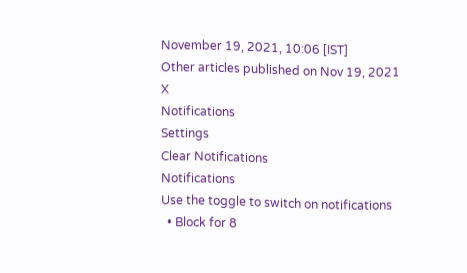November 19, 2021, 10:06 [IST]
Other articles published on Nov 19, 2021
X
Notifications
Settings
Clear Notifications
Notifications
Use the toggle to switch on notifications
  • Block for 8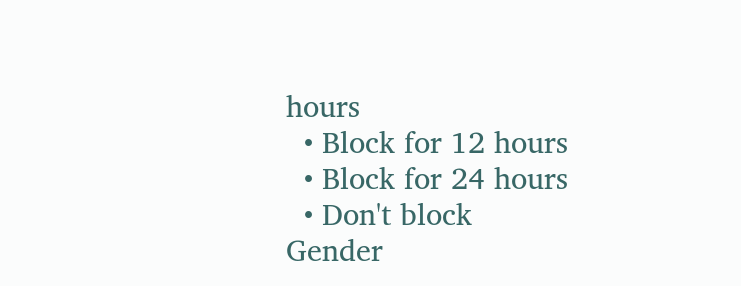hours
  • Block for 12 hours
  • Block for 24 hours
  • Don't block
Gender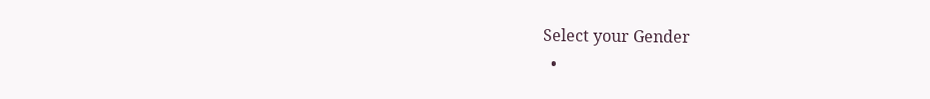Select your Gender
  •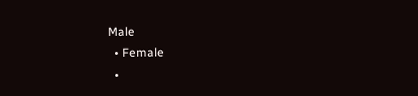Male
  • Female
  •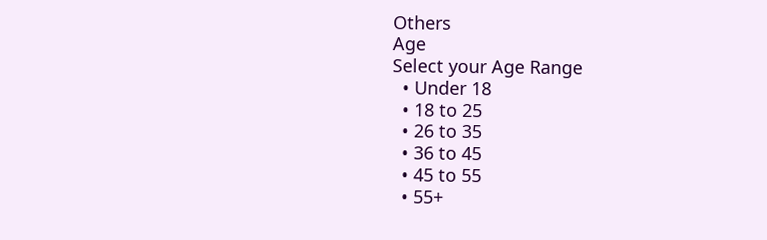Others
Age
Select your Age Range
  • Under 18
  • 18 to 25
  • 26 to 35
  • 36 to 45
  • 45 to 55
  • 55+